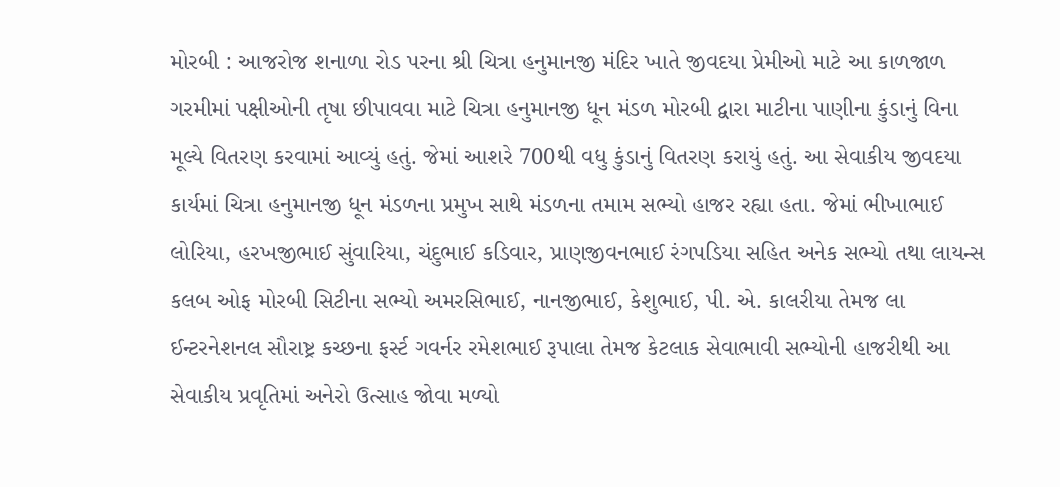મોરબી : આજરોજ શનાળા રોડ પરના શ્રી ચિત્રા હનુમાનજી મંદિર ખાતે જીવદયા પ્રેમીઓ માટે આ કાળજાળ ગરમીમાં પક્ષીઓની તૃષા છીપાવવા માટે ચિત્રા હનુમાનજી ધૂન મંડળ મોરબી દ્વારા માટીના પાણીના કુંડાનું વિના મૂલ્યે વિતરણ કરવામાં આવ્યું હતું. જેમાં આશરે 700થી વધુ કુંડાનું વિતરણ કરાયું હતું. આ સેવાકીય જીવદયા કાર્યમાં ચિત્રા હનુમાનજી ધૂન મંડળના પ્રમુખ સાથે મંડળના તમામ સભ્યો હાજર રહ્યા હતા. જેમાં ભીખાભાઈ લોરિયા, હરખજીભાઈ સુંવારિયા, ચંદુભાઈ કડિવાર, પ્રાણજીવનભાઈ રંગપડિયા સહિત અનેક સભ્યો તથા લાયન્સ કલબ ઓફ મોરબી સિટીના સભ્યો અમરસિભાઈ, નાનજીભાઈ, કેશુભાઈ, પી. એ. કાલરીયા તેમજ લા ઈન્ટરનેશનલ સૌરાષ્ટ્ર કચ્છના ફર્સ્ટ ગવર્નર રમેશભાઈ રૂપાલા તેમજ કેટલાક સેવાભાવી સભ્યોની હાજરીથી આ સેવાકીય પ્રવૃતિમાં અનેરો ઉત્સાહ જોવા મળ્યો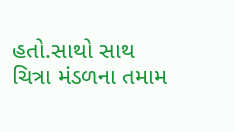હતો.સાથો સાથ ચિત્રા મંડળના તમામ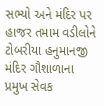સભ્યો અને મંદિર પર હાજર તમામ વડીલોને ટોબરીયા હનુમાનજી મંદિર ગૌશાળાના પ્રમુખ સેવક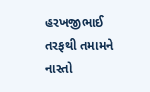હરખજીભાઈ તરફથી તમામને નાસ્તો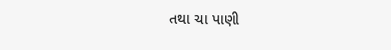તથા ચા પાણી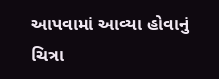આપવામાં આવ્યા હોવાનું ચિત્રા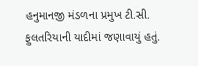હનુમાનજી મંડળના પ્રમુખ ટી.સી. ફુલતરિયાની યાદીમાં જણાવાયું હતું.